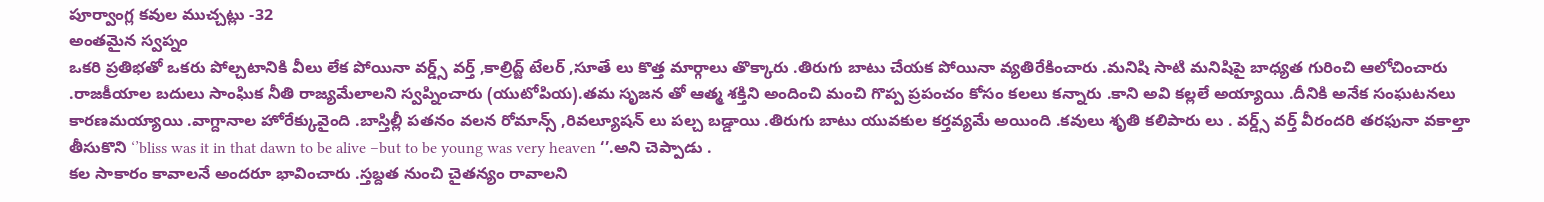పూర్వాంగ్ల కవుల ముచ్చట్లు -32
అంతమైన స్వప్నం
ఒకరి ప్రతిభతో ఒకరు పోల్చటానికి వీలు లేక పోయినా వర్డ్స్ వర్త్ ,కాల్రిద్జ్ టేలర్ ,సూతే లు కొత్త మార్గాలు తొక్కారు .తిరుగు బాటు చేయక పోయినా వ్యతిరేకించారు .మనిషి సాటి మనిషిపై బాధ్యత గురించి ఆలోచించారు .రాజకీయాల బదులు సాంఘిక నీతి రాజ్యమేలాలని స్వప్నించారు (యుటోపియ).తమ సృజన తో ఆత్మ శక్తిని అందించి మంచి గొప్ప ప్రపంచం కోసం కలలు కన్నారు .కాని అవి కల్లలే అయ్యాయి .దీనికి అనేక సంఘటనలు కారణమయ్యాయి .వాగ్దానాల హోరేక్కువైంది .బాస్తిల్లీ పతనం వలన రోమాన్స్ ,రివల్యూషన్ లు పల్చ బడ్డాయి .తిరుగు బాటు యువకుల కర్తవ్యమే అయింది .కవులు శృతి కలిపారు లు . వర్డ్స్ వర్త్ వీరందరి తరఫునా వకాల్తా తీసుకొని ‘’bliss was it in that dawn to be alive –but to be young was very heaven ‘’.అని చెప్పాడు .
కల సాకారం కావాలనే అందరూ భావించారు .స్తబ్దత నుంచి చైతన్యం రావాలని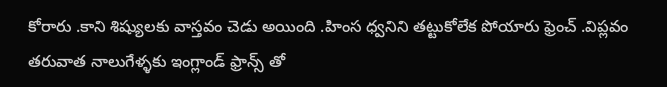కోరారు .కాని శిష్యులకు వాస్తవం చెడు అయింది .హింస ధ్వనిని తట్టుకోలేక పోయారు ఫ్రెంచ్ .విప్లవం తరువాత నాలుగేళ్ళకు ఇంగ్లాండ్ ఫ్రాన్స్ తో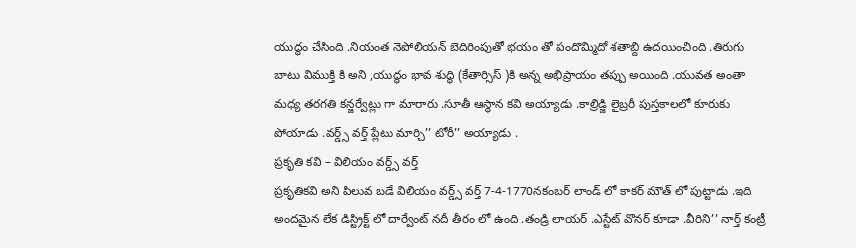యుద్ధం చేసింది .నియంత నెపోలియన్ బెదిరింపుతో భయం తో పందొమ్మిదో శతాబ్ది ఉదయించింది .తిరుగు బాటు విముక్తి కి అని ,యుద్ధం భావ శుద్ధి (కేతార్సిస్ )కి అన్న అభిప్రాయం తప్పు అయింది .యువత అంతా మధ్య తరగతి కన్జర్వేట్లు గా మారారు .సూతీ ఆస్థాన కవి అయ్యాడు .కాల్రిడ్జి లైబ్రరీ పుస్తకాలలో కూరుకు పోయాడు .వర్డ్స్ వర్త్ ప్లేటు మార్చి’’ టోరీ’’ అయ్యాడు .
ప్రకృతి కవి – విలియం వర్డ్స్ వర్త్
ప్రకృతికవి అని పిలువ బడే విలియం వర్డ్స్ వర్త్ 7-4-1770నకంబర్ లాండ్ లో కాకర్ మౌత్ లో పుట్టాడు .ఇది అందమైన లేక డిస్ట్రిక్ట్ లో దార్వేంట్ నదీ తీరం లో ఉంది .తండ్రి లాయర్ .ఎస్టేట్ వొనర్ కూడా .వీరిని’’ నార్త్ కంట్రీ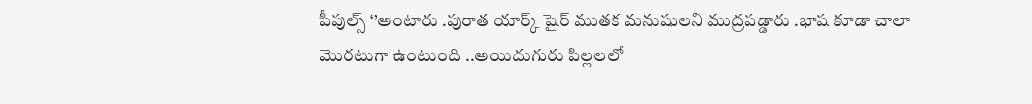పీపుల్స్ ‘’అంటారు .పురాత యార్క్ షైర్ ముతక మనుషులని ముద్రపడ్డారు .భాష కూడా చాలా మొరటుగా ఉంటుంది ..అయిదుగురు పిల్లలలో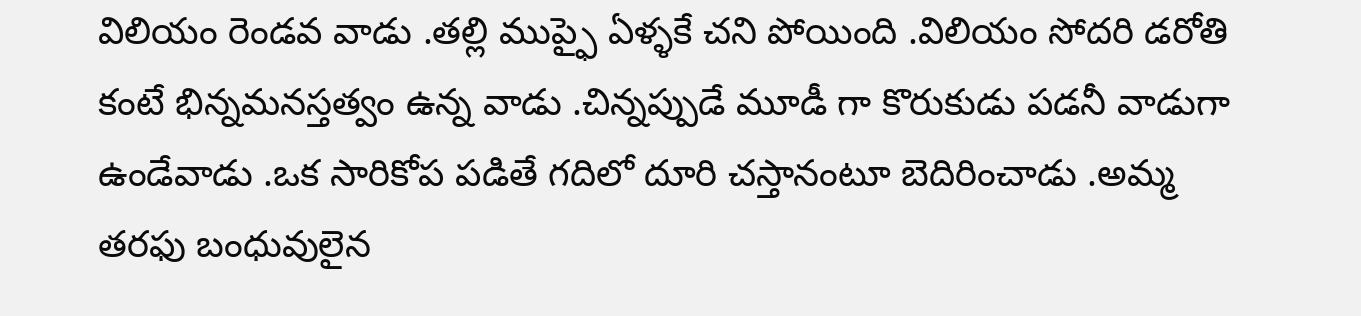విలియం రెండవ వాడు .తల్లి ముప్ఫై ఏళ్ళకే చని పోయింది .విలియం సోదరి డరోతి కంటే భిన్నమనస్తత్వం ఉన్న వాడు .చిన్నప్పుడే మూడీ గా కొరుకుడు పడనీ వాడుగా ఉండేవాడు .ఒక సారికోప పడితే గదిలో దూరి చస్తానంటూ బెదిరించాడు .అమ్మ తరఫు బంధువులైన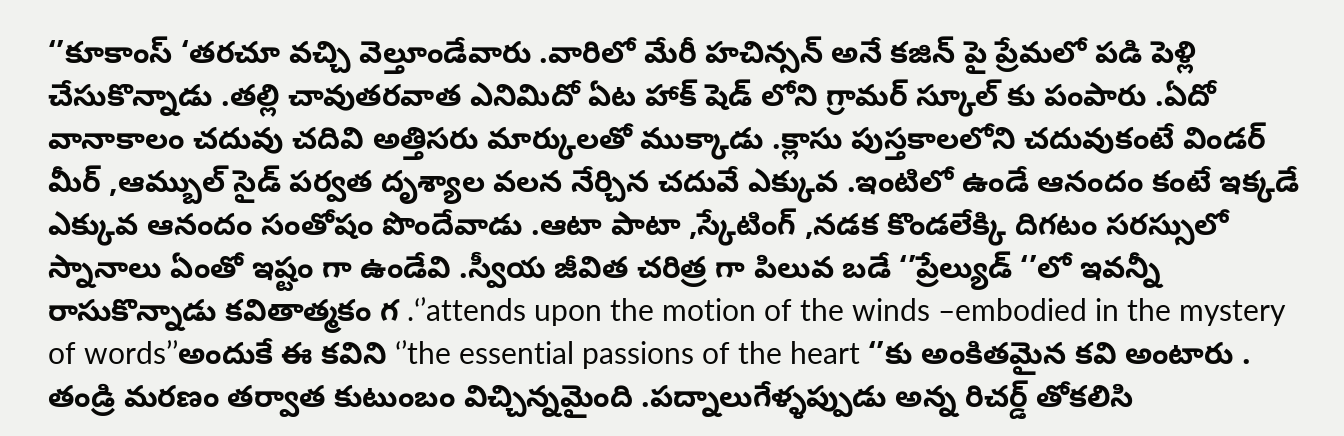‘’కూకాంస్ ‘తరచూ వచ్చి వెల్తూండేవారు .వారిలో మేరీ హచిన్సన్ అనే కజిన్ పై ప్రేమలో పడి పెళ్లి చేసుకొన్నాడు .తల్లి చావుతరవాత ఎనిమిదో ఏట హాక్ షెడ్ లోని గ్రామర్ స్కూల్ కు పంపారు .ఏదో వానాకాలం చదువు చదివి అత్తిసరు మార్కులతో ముక్కాడు .క్లాసు పుస్తకాలలోని చదువుకంటే విండర్ మీర్ ,ఆమ్బుల్ సైడ్ పర్వత దృశ్యాల వలన నేర్చిన చదువే ఎక్కువ .ఇంటిలో ఉండే ఆనందం కంటే ఇక్కడే ఎక్కువ ఆనందం సంతోషం పొందేవాడు .ఆటా పాటా ,స్కేటింగ్ ,నడక కొండలేక్కి దిగటం సరస్సులో స్నానాలు ఏంతో ఇష్టం గా ఉండేవి .స్వీయ జీవిత చరిత్ర గా పిలువ బడే ‘’ప్రేల్యుడ్ ‘’లో ఇవన్నీ రాసుకొన్నాడు కవితాత్మకం గ .‘’attends upon the motion of the winds –embodied in the mystery of words’’అందుకే ఈ కవిని ‘’the essential passions of the heart ‘’కు అంకితమైన కవి అంటారు .
తండ్రి మరణం తర్వాత కుటుంబం విచ్చిన్నమైంది .పద్నాలుగేళ్ళప్పుడు అన్న రిచర్డ్ తోకలిసి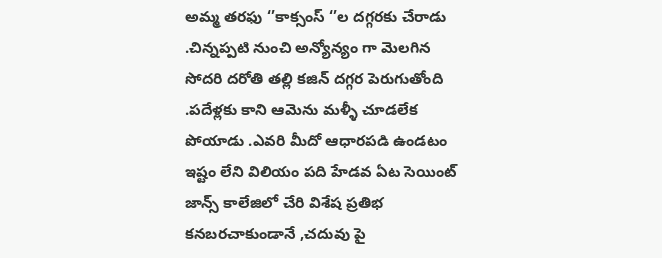అమ్మ తరఫు ‘’కాక్సంస్ ‘’ల దగ్గరకు చేరాడు .చిన్నప్పటి నుంచి అన్యోన్యం గా మెలగిన సోదరి దరోతి తల్లి కజిన్ దగ్గర పెరుగుతోంది .పదేళ్లకు కాని ఆమెను మళ్ళీ చూడలేక పోయాడు .ఎవరి మీదో ఆధారపడి ఉండటం ఇష్టం లేని విలియం పది హేడవ ఏట సెయింట్ జాన్స్ కాలేజిలో చేరి విశేష ప్రతిభ కనబరచాకుండానే ,చదువు పై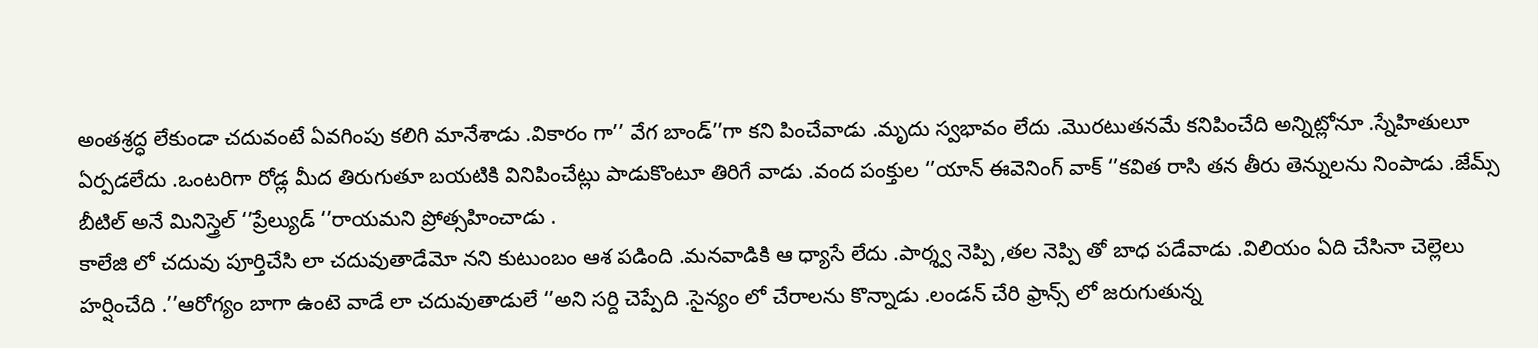అంతశ్రద్ధ లేకుండా చదువంటే ఏవగింపు కలిగి మానేశాడు .వికారం గా’’ వేగ బాండ్’’గా కని పించేవాడు .మృదు స్వభావం లేదు .మొరటుతనమే కనిపించేది అన్నిట్లోనూ .స్నేహితులూ ఏర్పడలేదు .ఒంటరిగా రోడ్ల మీద తిరుగుతూ బయటికి వినిపించేట్లు పాడుకొంటూ తిరిగే వాడు .వంద పంక్తుల ‘’యాన్ ఈవెనింగ్ వాక్ ‘’కవిత రాసి తన తీరు తెన్నులను నింపాడు .జేమ్స్ బీటిల్ అనే మినిస్త్రెల్ ‘’ప్రేల్యుడ్ ‘’రాయమని ప్రోత్సహించాడు .
కాలేజి లో చదువు పూర్తిచేసి లా చదువుతాడేమో నని కుటుంబం ఆశ పడింది .మనవాడికి ఆ ధ్యాసే లేదు .పార్శ్వ నెప్పి ,తల నెప్పి తో బాధ పడేవాడు .విలియం ఏది చేసినా చెల్లెలు హర్షించేది .’’ఆరోగ్యం బాగా ఉంటె వాడే లా చదువుతాడులే ‘’అని సర్ది చెప్పేది .సైన్యం లో చేరాలను కొన్నాడు .లండన్ చేరి ఫ్రాన్స్ లో జరుగుతున్న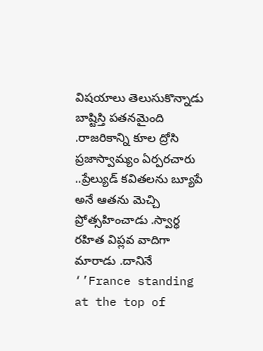విషయాలు తెలుసుకొన్నాడు బాష్టిస్తి పతనమైంది .రాజరికాన్ని కూల ద్రోసి ప్రజాస్వామ్యం ఏర్పరచారు ..ప్రేల్యుడ్ కవితలను బ్యూపే అనే ఆతను మెచ్చి ప్రోత్సహించాడు .స్వార్ధ రహిత విప్లవ వాదిగా మారాడు .దానినే ‘’France standing at the top of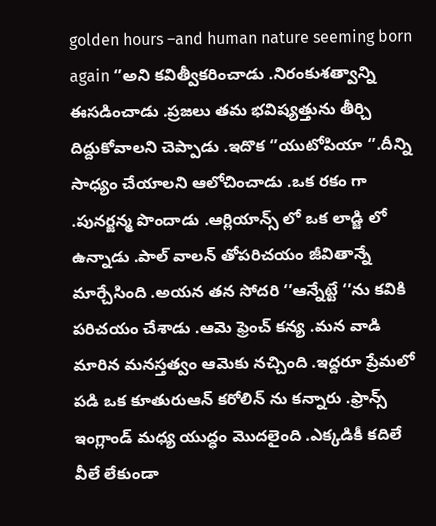golden hours –and human nature seeming born again ‘’అని కవిత్వీకరించాడు .నిరంకుశత్వాన్ని ఈసడించాడు .ప్రజలు తమ భవిష్యత్తును తీర్చి దిద్దుకోవాలని చెప్పాడు .ఇదొక ‘’యుటోపియా ‘’.దీన్ని సాధ్యం చేయాలని ఆలోచించాడు .ఒక రకం గా .పునర్జన్మ పొందాడు .ఆర్లియాన్స్ లో ఒక లాడ్జి లో ఉన్నాడు .పాల్ వాలన్ తోపరిచయం జీవితాన్నే మార్చేసింది .అయన తన సోదరి ‘’ఆన్నేట్టే ‘’ను కవికి పరిచయం చేశాడు .ఆమె ఫ్రెంచ్ కన్య .మన వాడి మారిన మనస్తత్వం ఆమెకు నచ్చింది .ఇద్దరూ ప్రేమలో పడి ఒక కూతురుఆన్ కరోలిన్ ను కన్నారు .ఫ్రాన్స్ ఇంగ్లాండ్ మధ్య యుద్ధం మొదలైంది .ఎక్కడికీ కదిలే వీలే లేకుండా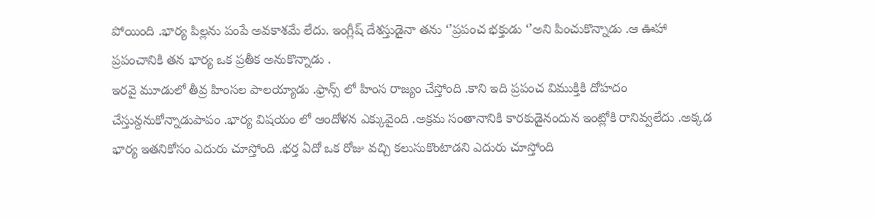పోయింది .భార్య పిల్లను పంపే అవకాశమే లేదు. ఇంగ్లీష్ దేశస్తుడైనా తను ‘’ప్రపంచ భక్తుడు ‘’అని పించుకొన్నాడు .ఆ ఊహా ప్రపంచానికి తన భార్య ఒక ప్రతీక అనుకొన్నాడు .
ఇరవై మూడులో తీవ్ర హింసల పాలయ్యాడు .ఫ్రాన్స్ లో హింస రాజ్యం చేస్తోంది .కాని ఇది ప్రపంచ విముక్తికి దోహదం చేస్తున్దనుకోన్నాడుపాపం .భార్య విషయం లో ఆందోళన ఎక్కువైంది .అక్రమ సంతానానికి కారకుడైనందున ఇంట్లోకి రానివ్వలేదు .అక్కడ భార్య ఇతనికోసం ఎదురు చూస్తోంది .భర్త ఏదో ఒక రోజు వచ్చి కలుసుకొంటాడని ఎదురు చూస్తోంది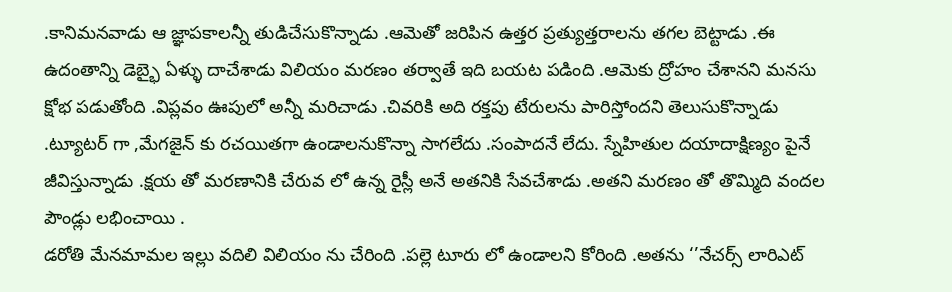.కానిమనవాడు ఆ జ్ఞాపకాలన్నీ తుడిచేసుకొన్నాడు .ఆమెతో జరిపిన ఉత్తర ప్రత్యుత్తరాలను తగల బెట్టాడు .ఈ ఉదంతాన్ని డెబ్భై ఏళ్ళు దాచేశాడు విలియం మరణం తర్వాతే ఇది బయట పడింది .ఆమెకు ద్రోహం చేశానని మనసు క్షోభ పడుతోంది .విప్లవం ఊపులో అన్నీ మరిచాడు .చివరికి అది రక్తపు టేరులను పారిస్తోందని తెలుసుకొన్నాడు .ట్యూటర్ గా ,మేగజైన్ కు రచయితగా ఉండాలనుకొన్నా సాగలేదు .సంపాదనే లేదు. స్నేహితుల దయాదాక్షిణ్యం పైనే జీవిస్తున్నాడు .క్షయ తో మరణానికి చేరువ లో ఉన్న రైస్లీ అనే అతనికి సేవచేశాడు .అతని మరణం తో తొమ్మిది వందల పౌండ్లు లభించాయి .
డరోతి మేనమామల ఇల్లు వదిలి విలియం ను చేరింది .పల్లె టూరు లో ఉండాలని కోరింది .అతను ‘’నేచర్స్ లారిఎట్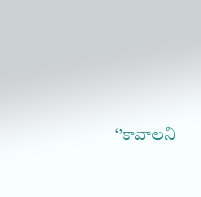‘’కావాలని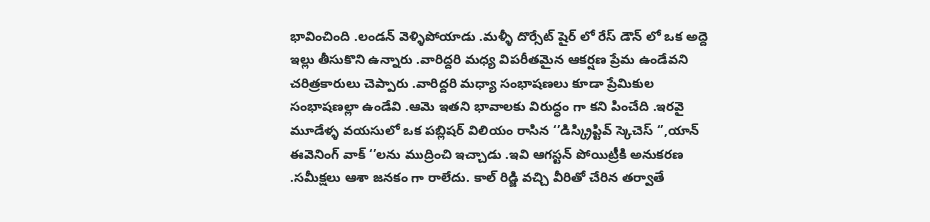భావించింది .లండన్ వెళ్ళిపోయాడు .మళ్ళీ దొర్సేట్ షైర్ లో రేస్ డౌన్ లో ఒక అద్దె ఇల్లు తీసుకొని ఉన్నారు .వారిద్దరి మధ్య విపరీతమైన ఆకర్షణ ప్రేమ ఉండేవని చరిత్రకారులు చెప్పారు .వారిద్దరి మధ్యా సంభాషణలు కూడా ప్రేమికుల సంభాషణల్లా ఉండేవి .ఆమె ఇతని భావాలకు విరుద్ధం గా కని పించేది .ఇరవై మూడేళ్ళ వయసులో ఒక పబ్లిషర్ విలియం రాసిన ‘’డిస్క్రిప్టివ్ స్కెచెస్ ‘’,యాన్ ఈవెనింగ్ వాక్ ‘’లను ముద్రించి ఇచ్చాడు .ఇవి ఆగస్టన్ పోయిట్రీకి అనుకరణ .సమీక్షలు ఆశా జనకం గా రాలేదు. కాల్ రిడ్జి వచ్చి వీరితో చేరిన తర్వాతే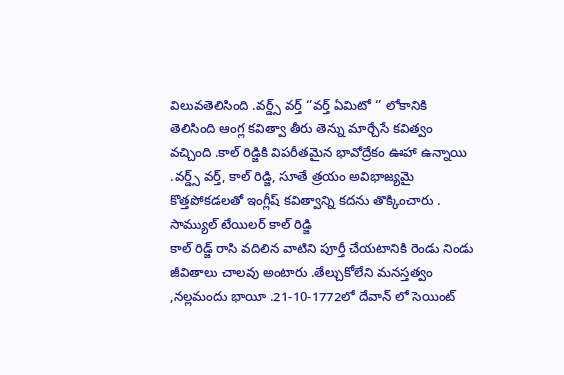విలువతెలిసింది .వర్డ్స్ వర్త్ ‘’వర్త్ ఏమిటో ‘’ లోకానికి తెలిసింది ఆంగ్ల కవిత్వా తీరు తెన్ను మార్చేసే కవిత్వం వచ్చింది .కాల్ రిడ్జికి విపరీతమైన భావోద్రేకం ఊహా ఉన్నాయి .వర్డ్స్ వర్త్, కాల్ రిడ్జి, సూతే త్రయం అవిభాజ్యమై కొత్తపోకడలతో ఇంగ్లీష్ కవిత్వాన్ని కదను తొక్కించారు .
సామ్యుల్ టేయిలర్ కాల్ రిడ్జి
కాల్ రిడ్జ్ రాసి వదిలిన వాటిని పూర్తీ చేయటానికి రెండు నిండు జీవితాలు చాలవు అంటారు .తేల్చుకోలేని మనస్తత్వం ,నల్లమందు భాయీ .21-10-1772లో దేవాన్ లో సెయింట్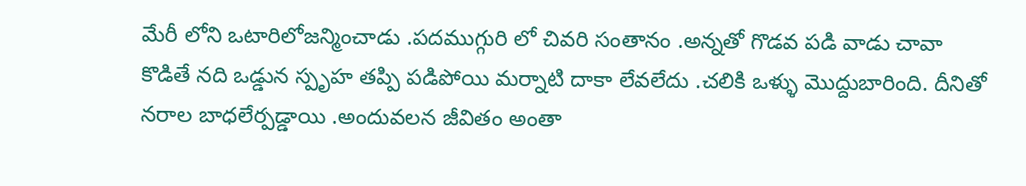మేరీ లోని ఒటారిలోజన్మించాడు .పదముగ్గురి లో చివరి సంతానం .అన్నతో గొడవ పడి వాడు చావా కొడితే నది ఒడ్డున స్పృహ తప్పి పడిపోయి మర్నాటి దాకా లేవలేదు .చలికి ఒళ్ళు మొద్దుబారింది. దీనితో నరాల బాధలేర్పడ్డాయి .అందువలన జీవితం అంతా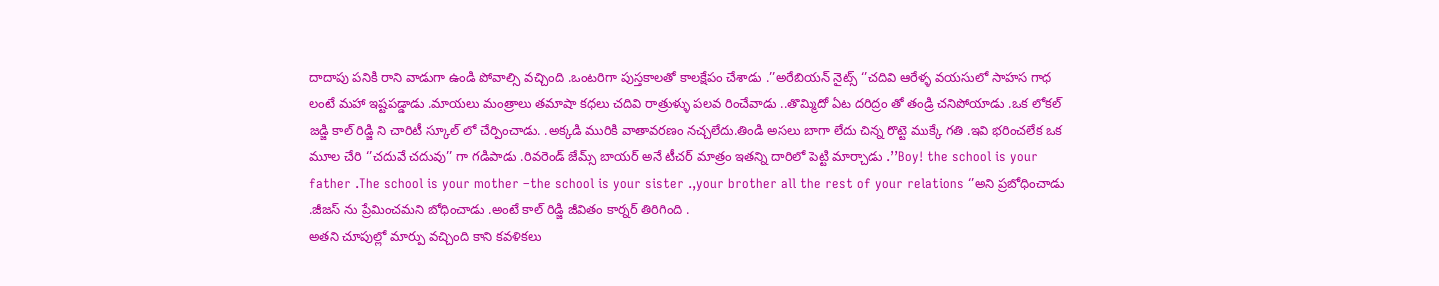దాదాపు పనికి రాని వాడుగా ఉండి పోవాల్సి వచ్చింది .ఒంటరిగా పుస్తకాలతో కాలక్షేపం చేశాడు .’’అరేబియన్ నైట్స్ ‘’చదివి ఆరేళ్ళ వయసులో సాహస గాధ లంటే మహా ఇష్టపడ్డాడు .మాయలు మంత్రాలు తమాషా కధలు చదివి రాత్రుళ్ళు పలవ రించేవాడు ..తొమ్మిదో ఏట దరిద్రం తో తండ్రి చనిపోయాడు .ఒక లోకల్ జడ్జి కాల్ రిడ్జి ని చారిటీ స్కూల్ లో చేర్పించాడు. .అక్కడి మురికి వాతావరణం నచ్చలేదు.తిండి అసలు బాగా లేదు చిన్న రొట్టె ముక్కే గతి .ఇవి భరించలేక ఒక మూల చేరి ‘’చదువే చదువు’’ గా గడిపాడు .రివరెండ్ జేమ్స్ బాయర్ అనే టీచర్ మాత్రం ఇతన్ని దారిలో పెట్టి మార్చాడు .’’Boy! the school is your father .The school is your mother –the school is your sister .,your brother all the rest of your relations ‘’అని ప్రబోధించాడు .జీజస్ ను ప్రేమించమని బోధించాడు .అంటే కాల్ రిడ్జి జీవితం కార్నర్ తిరిగింది .
అతని చూపుల్లో మార్పు వచ్చింది కాని కవళికలు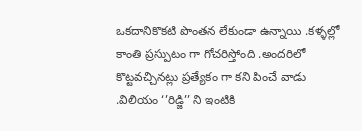ఒకదానికొకటి పొంతన లేకుండా ఉన్నాయి .కళ్ళల్లో కాంతి ప్రస్పుటం గా గోచరిస్తోంది .అందరిలో కొట్టవచ్చినట్లు ప్రత్యేకం గా కని పించే వాడు .విలియం ‘’రిడ్జి’’ ని ఇంటికి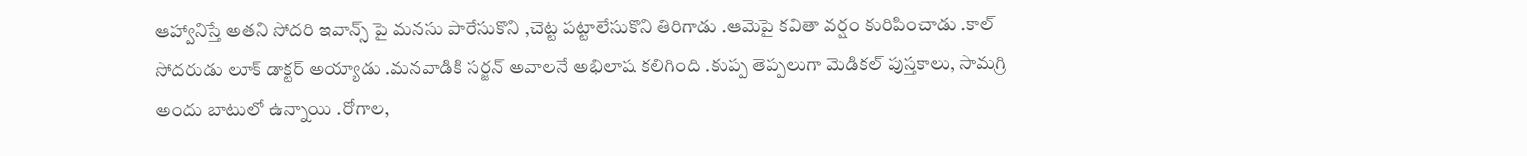ఆహ్వానిస్తే అతని సోదరి ఇవాన్స్ పై మనసు పారేసుకొని ,చెట్ట పట్టాలేసుకొని తిరిగాడు .ఆమెపై కవితా వర్షం కురిపించాడు .కాల్ సోదరుడు లూక్ డాక్టర్ అయ్యాడు .మనవాడికి సర్జన్ అవాలనే అభిలాష కలిగింది .కుప్ప తెప్పలుగా మెడికల్ పుస్తకాలు, సామగ్రి అందు బాటులో ఉన్నాయి .రోగాల,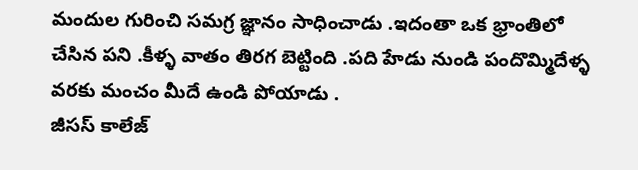మందుల గురించి సమగ్ర జ్ఞానం సాధించాడు .ఇదంతా ఒక భ్రాంతిలో చేసిన పని .కీళ్ళ వాతం తిరగ బెట్టింది .పది హేడు నుండి పందొమ్మిదేళ్ళ వరకు మంచం మీదే ఉండి పోయాడు .
జీసస్ కాలేజ్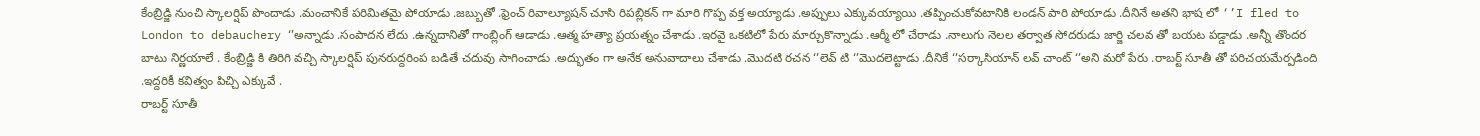కేంబ్రిడ్జి నుంచి స్కాలర్షిప్ పొందాడు .మంచానికే పరిమితమై పోయాడు .జబ్బుతో .ఫ్రెంచ్ రివాల్యూషన్ చూసి రిపబ్లికన్ గా మారి గొప్ప వక్త అయ్యాడు .అప్పులు ఎక్కువయ్యాయి .తప్పించుకోవటానికి లండన్ పారి పోయాడు .దీనినే అతని భాష లో ‘’I fled to London to debauchery ‘’అన్నాడు .సంపాదన లేదు .ఉన్నదానితో గాంబ్లింగ్ ఆడాడు .ఆత్మ హత్యా ప్రయత్నం చేశాడు .ఇరవై ఒకటిలో పేరు మార్చుకొన్నాడు .ఆర్మీ లో చేరాడు .నాలుగు నెలల తర్వాత సోదరుడు జార్జి చలవ తో బయట పడ్డాడు .అన్నీ తొందర బాటు నిర్ణయాలే . కేంబ్రిడ్జి కి తిరిగి వచ్చి స్కాలర్షిప్ పునరుద్దరింప బడితే చదువు సాగించాడు .అద్భుతం గా అనేక అనువాదాలు చేశాడు .మొదటి రచన ‘’లెవ్ టి ‘’మొదలెట్టాడు .దీనికే ‘’సర్కాసియాన్ లవ్ చాంట్ ‘’అని మరో పేరు .రాబర్ట్ సూతీ తో పరిచయమేర్పడింది .ఇద్దరికీ కవిత్వం పిచ్చి ఎక్కువే .
రాబర్ట్ సూతీ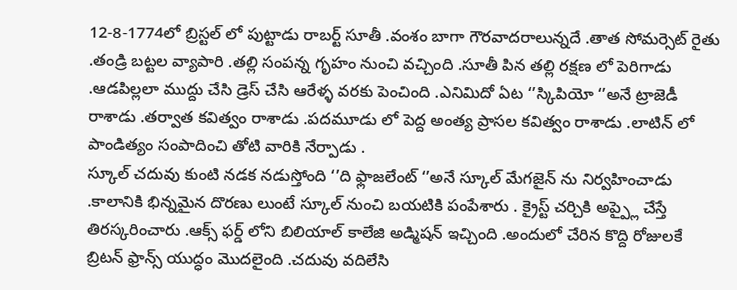12-8-1774లో బ్రిస్టల్ లో పుట్టాడు రాబర్ట్ సూతీ .వంశం బాగా గౌరవాదరాలున్నదే .తాత సోమర్సెట్ రైతు .తండ్రి బట్టల వ్యాపారి .తల్లి సంపన్న గృహం నుంచి వచ్చింది .సూతీ పిన తల్లి రక్షణ లో పెరిగాడు .ఆడపిల్లలా ముద్దు చేసి డ్రెస్ చేసి ఆరేళ్ళ వరకు పెంచింది .ఎనిమిదో ఏట ‘’స్కిపియో ‘’అనే ట్రాజెడీ రాశాడు .తర్వాత కవిత్వం రాశాడు .పదమూడు లో పెద్ద అంత్య ప్రాసల కవిత్వం రాశాడు .లాటిన్ లో పాండిత్యం సంపాదించి తోటి వారికి నేర్పాడు .
స్కూల్ చదువు కుంటి నడక నడుస్తోంది ‘’ది ఫ్లాజలేంట్ ‘’అనే స్కూల్ మేగజైన్ ను నిర్వహించాడు .కాలానికి భిన్నమైన దొరణు లుంటే స్కూల్ నుంచి బయటికి పంపేశారు . క్రైస్ట్ చర్చికి అప్ప్లై చేస్తే తిరస్కరించారు .ఆక్స్ ఫర్డ్ లోని బిలియాల్ కాలేజి అడ్మిషన్ ఇచ్చింది .అందులో చేరిన కొద్ది రోజులకే బ్రిటన్ ఫ్రాన్స్ యుద్ధం మొదలైంది .చదువు వదిలేసి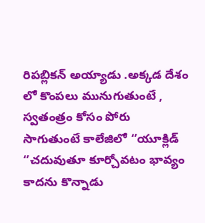రిపబ్లికన్ అయ్యాడు .అక్కడ దేశం లో కొంపలు మునుగుతుంటే , స్వతంత్రం కోసం పోరు సాగుతుంటే కాలేజిలో ‘’యూక్లిడ్ ‘’చదువుతూ కూర్చోవటం భావ్యం కాదను కొన్నాడు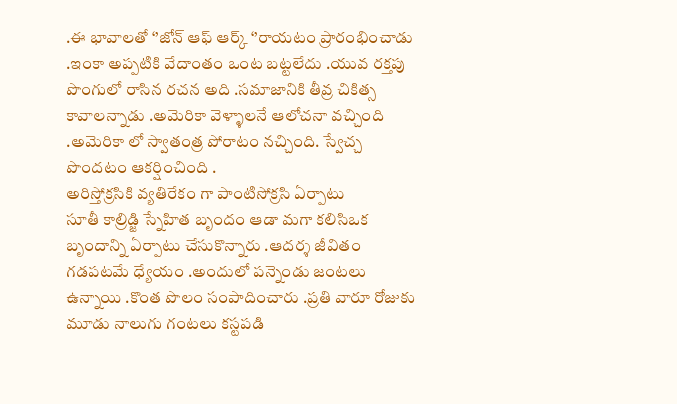.ఈ భావాలతో ‘’జోన్ ఆఫ్ ఆర్క్ ‘’రాయటం ప్రారంభించాడు .ఇంకా అప్పటికి వేదాంతం ఒంట బట్టలేదు .యువ రక్తపు పొంగులో రాసిన రచన అది .సమాజానికి తీవ్ర చికిత్స కావాలన్నాడు .అమెరికా వెళ్ళాలనే ఆలోచనా వచ్చింది .అమెరికా లో స్వాతంత్ర పోరాటం నచ్చింది. స్వేచ్చ పొందటం ఆకర్షించింది .
అరిస్తోక్రసికి వ్యతిరేకం గా పాంటిసోక్రసి ఏర్పాటు
సూతీ కాల్రిడ్జి స్నేహిత బృందం ఆడా మగా కలిసిఒక బృందాన్ని ఏర్పాటు చేసుకొన్నారు .ఆదర్శ జీవితం గడపటమే ధ్యేయం .అందులో పన్నెండు జంటలు ఉన్నాయి .కొంత పొలం సంపాదించారు .ప్రతి వారూ రోజుకు మూడు నాలుగు గంటలు కస్టపడి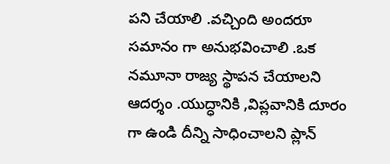పని చేయాలి .వచ్చింది అందరూ సమానం గా అనుభవించాలి .ఒక నమూనా రాజ్య స్థాపన చేయాలని ఆదర్శం .యుద్ధానికి ,విప్లవానికి దూరం గా ఉండి దీన్ని సాధించాలని ప్లాన్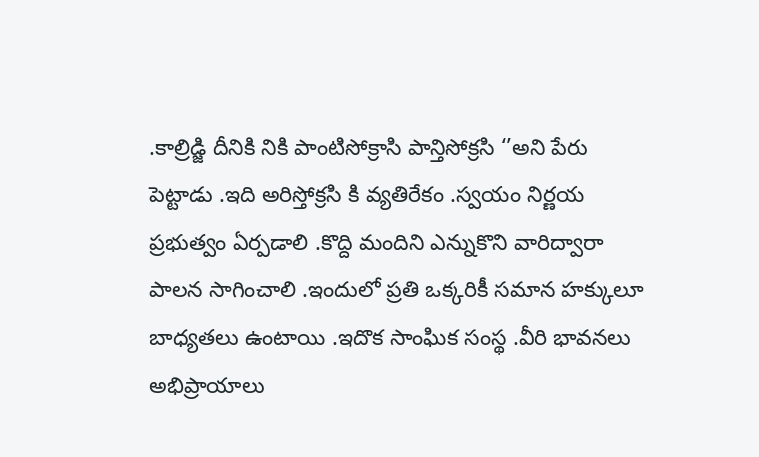.కాల్రిడ్జి దీనికి నికి పాంటిసోక్రాసి పాన్తిసోక్రసి ‘’అని పేరు పెట్టాడు .ఇది అరిస్తోక్రసి కి వ్యతిరేకం .స్వయం నిర్ణయ ప్రభుత్వం ఏర్పడాలి .కొద్ది మందిని ఎన్నుకొని వారిద్వారా పాలన సాగించాలి .ఇందులో ప్రతి ఒక్కరికీ సమాన హక్కులూ బాధ్యతలు ఉంటాయి .ఇదొక సాంఘిక సంస్థ .వీరి భావనలు అభిప్రాయాలు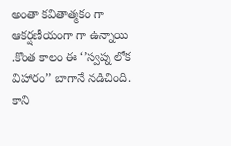అంతా కవితాత్మకం గా ఆకర్షణీయంగా గా ఉన్నాయి .కొంత కాలం ఈ ‘’స్వప్న లోక విహారం’’ బాగానే నడిచింది. కాని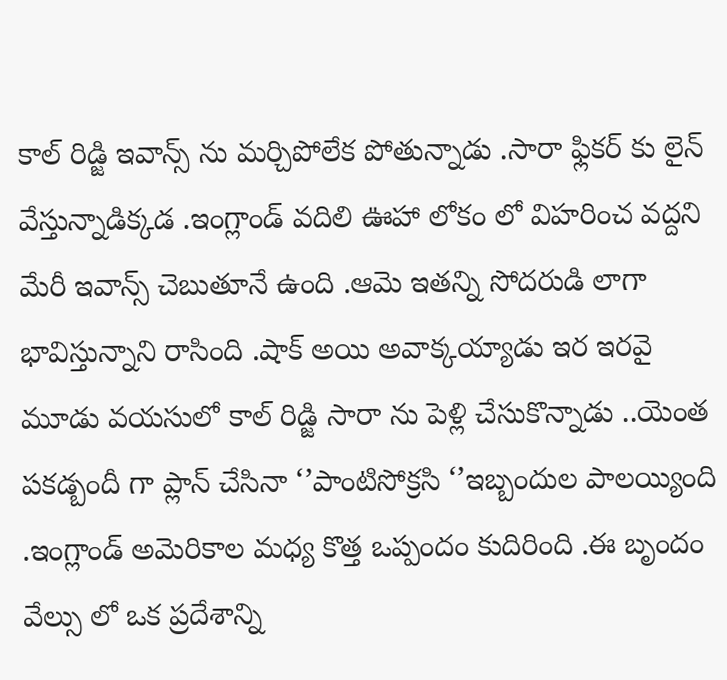కాల్ రిడ్జి ఇవాన్స్ ను మర్చిపోలేక పోతున్నాడు .సారా ఫ్లికర్ కు లైన్ వేస్తున్నాడిక్కడ .ఇంగ్లాండ్ వదిలి ఊహా లోకం లో విహరించ వద్దని మేరీ ఇవాన్స్ చెబుతూనే ఉంది .ఆమె ఇతన్ని సోదరుడి లాగా భావిస్తున్నాని రాసింది .షాక్ అయి అవాక్కయ్యాడు ఇర ఇరవై మూడు వయసులో కాల్ రిడ్జి సారా ను పెళ్లి చేసుకొన్నాడు ..యెంత పకడ్బందీ గా ప్లాన్ చేసినా ‘’పాంటిసోక్రసి ‘’ఇబ్బందుల పాలయ్యింది .ఇంగ్లాండ్ అమెరికాల మధ్య కొత్త ఒప్పందం కుదిరింది .ఈ బృందం వేల్సు లో ఒక ప్రదేశాన్ని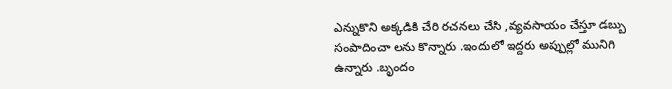ఎన్నుకొని అక్కడికి చేరి రచనలు చేసి ,వ్యవసాయం చేస్తూ డబ్బు సంపాదించా లను కొన్నారు .ఇందులో ఇద్దరు అప్పుల్లో మునిగి ఉన్నారు .బృందం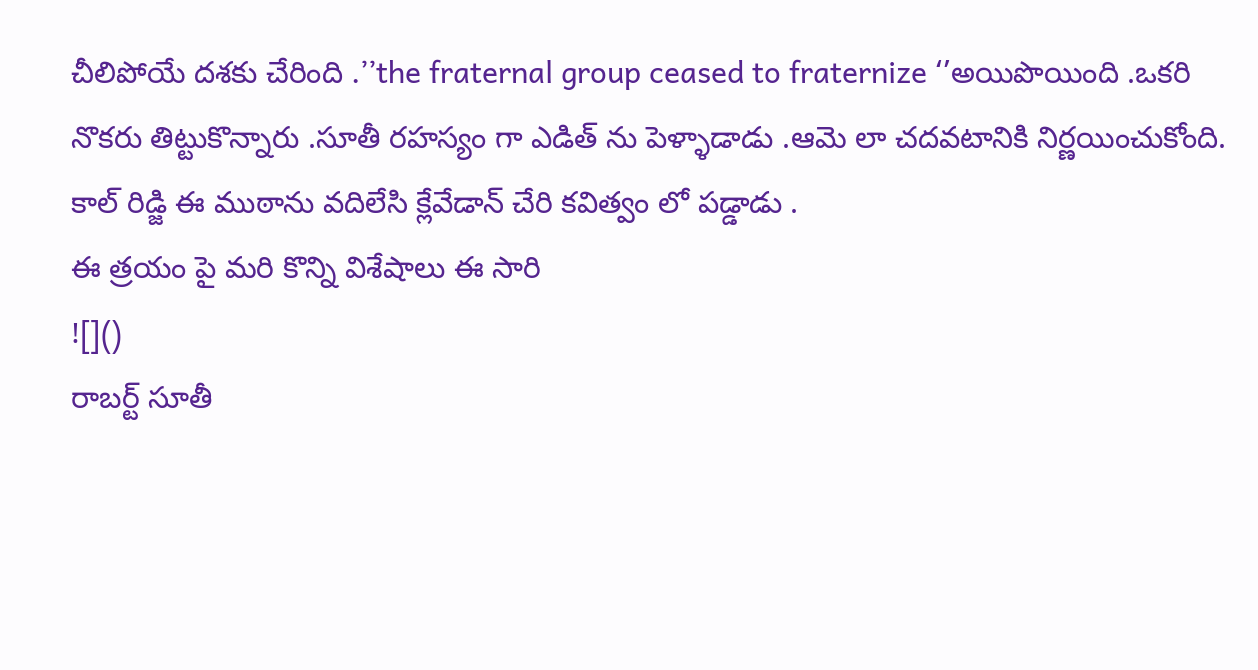చీలిపోయే దశకు చేరింది .’’the fraternal group ceased to fraternize ‘’అయిపొయింది .ఒకరి నొకరు తిట్టుకొన్నారు .సూతీ రహస్యం గా ఎడిత్ ను పెళ్ళాడాడు .ఆమె లా చదవటానికి నిర్ణయించుకోంది. కాల్ రిడ్జి ఈ ముఠాను వదిలేసి క్లేవేడాన్ చేరి కవిత్వం లో పడ్డాడు .
ఈ త్రయం పై మరి కొన్ని విశేషాలు ఈ సారి
![]()
రాబర్ట్ సూతీ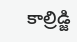కాల్రిడ్జి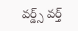వర్డ్స్ వర్త్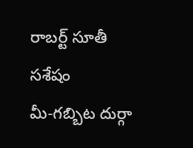రాబర్ట్ సూతీ
సశేషం
మీ-గబ్బిట దుర్గా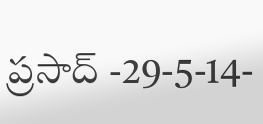ప్రసాద్ -29-5-14-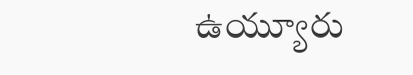ఉయ్యూరు